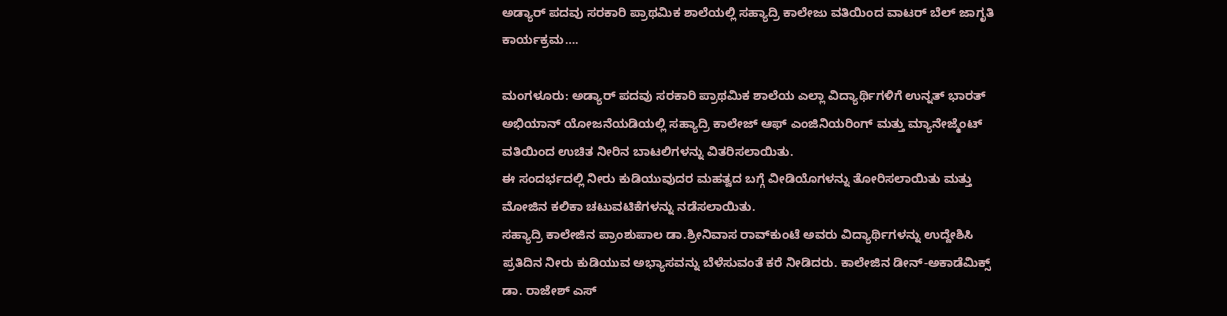ಅಡ್ಯಾರ್ ಪದವು ಸರಕಾರಿ ಪ್ರಾಥಮಿಕ ಶಾಲೆಯಲ್ಲಿ ಸಹ್ಯಾದ್ರಿ ಕಾಲೇಜು ವತಿಯಿಂದ ವಾಟರ್ ಬೆಲ್‍ ಜಾಗೃತಿ ಕಾರ್ಯಕ್ರಮ….

ಮಂಗಳೂರು: ಅಡ್ಯಾರ್ ಪದವು ಸರಕಾರಿ ಪ್ರಾಥಮಿಕ ಶಾಲೆಯ ಎಲ್ಲಾ ವಿದ್ಯಾರ್ಥಿಗಳಿಗೆ ಉನ್ನತ್ ಭಾರತ್‍ ಅಭಿಯಾನ್‍ ಯೋಜನೆಯಡಿಯಲ್ಲಿ ಸಹ್ಯಾದ್ರಿ ಕಾಲೇಜ್‍ ಆಫ್‍ ಎಂಜಿನಿಯರಿಂಗ್ ಮತ್ತು ಮ್ಯಾನೇಜ್ಮೆಂಟ್‍ ವತಿಯಿಂದ ಉಚಿತ ನೀರಿನ ಬಾಟಲಿಗಳನ್ನು ವಿತರಿಸಲಾಯಿತು.
ಈ ಸಂದರ್ಭದಲ್ಲಿ ನೀರು ಕುಡಿಯುವುದರ ಮಹತ್ವದ ಬಗ್ಗೆ ವೀಡಿಯೊಗಳನ್ನು ತೋರಿಸಲಾಯಿತು ಮತ್ತು ಮೋಜಿನ ಕಲಿಕಾ ಚಟುವಟಿಕೆಗಳನ್ನು ನಡೆಸಲಾಯಿತು.
ಸಹ್ಯಾದ್ರಿ ಕಾಲೇಜಿನ ಪ್ರಾಂಶುಪಾಲ ಡಾ.ಶ್ರೀನಿವಾಸ ರಾವ್‍ಕುಂಟೆ ಅವರು ವಿದ್ಯಾರ್ಥಿಗಳನ್ನು ಉದ್ದೇಶಿಸಿ ಪ್ರತಿದಿನ ನೀರು ಕುಡಿಯುವ ಅಭ್ಯಾಸವನ್ನು ಬೆಳೆಸುವಂತೆ ಕರೆ ನೀಡಿದರು. ಕಾಲೇಜಿನ ಡೀನ್-ಅಕಾಡೆಮಿಕ್ಸ್ ಡಾ. ರಾಜೇಶ್ ಎಸ್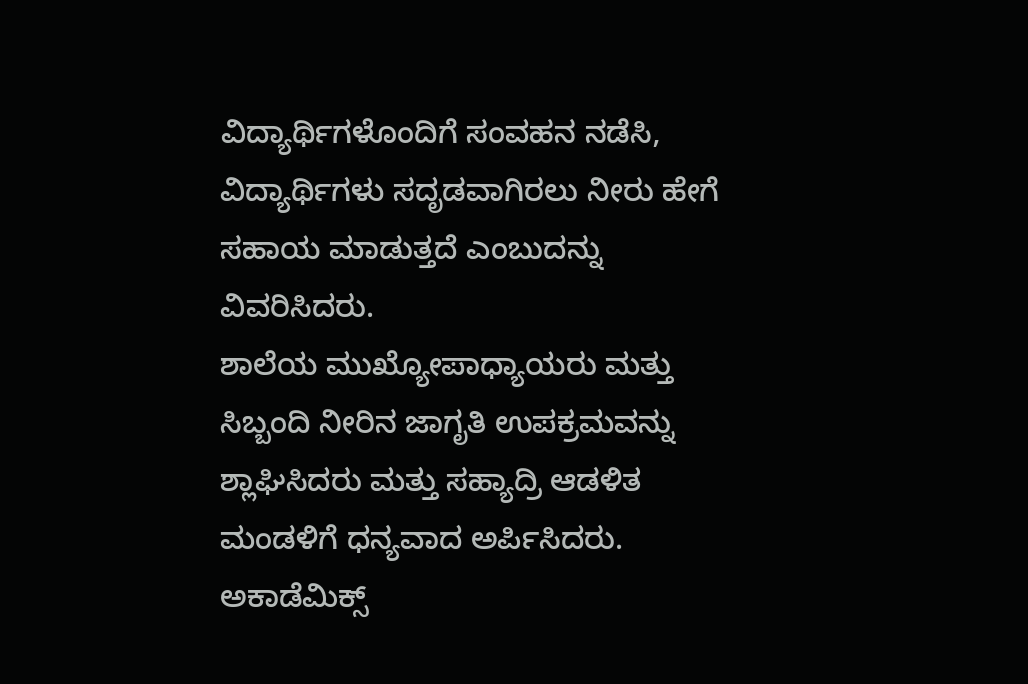ವಿದ್ಯಾರ್ಥಿಗಳೊಂದಿಗೆ ಸಂವಹನ ನಡೆಸಿ, ವಿದ್ಯಾರ್ಥಿಗಳು ಸದೃಡವಾಗಿರಲು ನೀರು ಹೇಗೆ ಸಹಾಯ ಮಾಡುತ್ತದೆ ಎಂಬುದನ್ನು ವಿವರಿಸಿದರು.
ಶಾಲೆಯ ಮುಖ್ಯೋಪಾಧ್ಯಾಯರು ಮತ್ತು ಸಿಬ್ಬಂದಿ ನೀರಿನ ಜಾಗೃತಿ ಉಪಕ್ರಮವನ್ನು ಶ್ಲಾಘಿಸಿದರು ಮತ್ತು ಸಹ್ಯಾದ್ರಿ ಆಡಳಿತ ಮಂಡಳಿಗೆ ಧನ್ಯವಾದ ಅರ್ಪಿಸಿದರು.
ಅಕಾಡೆಮಿಕ್ಸ್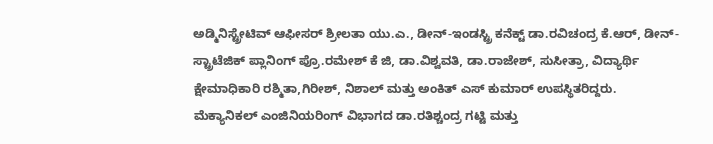ಅಡ್ಮಿನಿಸ್ಟ್ರೇಟಿವ್‍ ಆಫೀಸರ್ ಶ್ರೀಲತಾ ಯು.ಎ., ಡೀನ್-ಇಂಡಸ್ಟ್ರಿ ಕನೆಕ್ಟ್ ಡಾ.ರವಿಚಂದ್ರ ಕೆ.ಆರ್, ಡೀನ್-ಸ್ಟ್ರಾಟೆಜಿಕ್ ಪ್ಲಾನಿಂಗ್ ಪ್ರೊ.ರಮೇಶ್ ಕೆ ಜಿ, ಡಾ.ವಿಶ್ವವತಿ, ಡಾ.ರಾಜೇಶ್, ಸುಸೀತ್ರಾ, ವಿದ್ಯಾರ್ಥಿ ಕ್ಷೇಮಾಧಿಕಾರಿ ರಶ್ಮಿತಾ,ಗಿರೀಶ್, ನಿಶಾಲ್ ಮತ್ತು ಅಂಕಿತ್‍ ಎಸ್‍ ಕುಮಾರ್ ಉಪಸ್ಥಿತರಿದ್ದರು.
ಮೆಕ್ಯಾನಿಕಲ್‍ ಎಂಜಿನಿಯರಿಂಗ್ ವಿಭಾಗದ ಡಾ.ರತಿಶ್ಚಂದ್ರ ಗಟ್ಟಿ ಮತ್ತು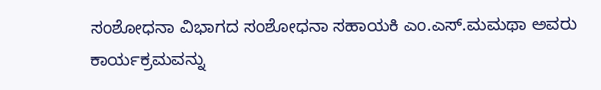ಸಂಶೋಧನಾ ವಿಭಾಗದ ಸಂಶೋಧನಾ ಸಹಾಯಕಿ ಎಂ.ಎಸ್.ಮಮಥಾ ಅವರು ಕಾರ್ಯಕ್ರಮವನ್ನು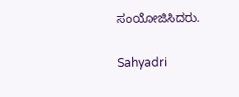ಸಂಯೋಜಿಸಿದರು.

Sahyadri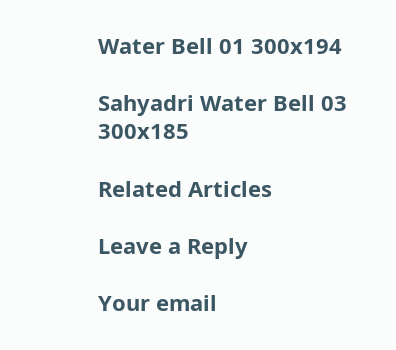Water Bell 01 300x194

Sahyadri Water Bell 03 300x185

Related Articles

Leave a Reply

Your email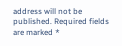address will not be published. Required fields are marked *